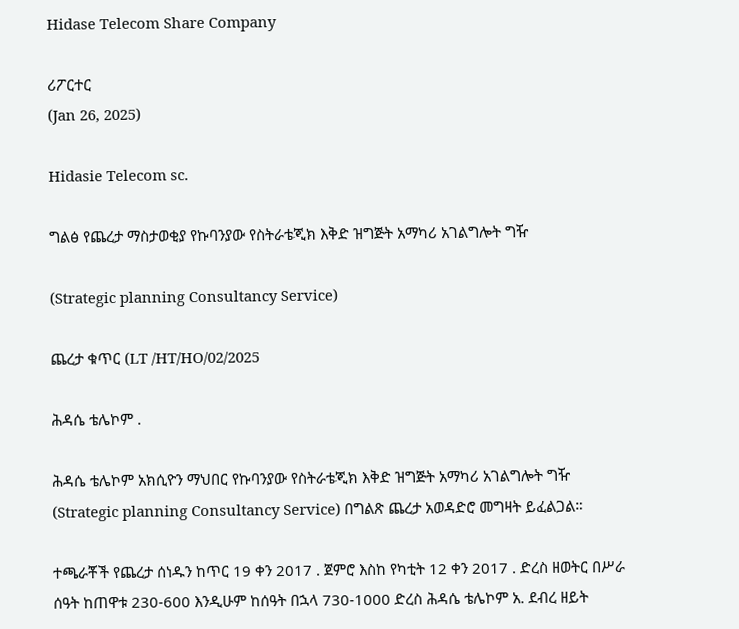Hidase Telecom Share Company

ሪፖርተር
(Jan 26, 2025)

Hidasie Telecom sc.

ግልፅ የጨረታ ማስታወቂያ የኩባንያው የስትራቴጂክ እቅድ ዝግጅት አማካሪ አገልግሎት ግዥ

(Strategic planning Consultancy Service)

ጨረታ ቁጥር (LT /HT/HO/02/2025

ሕዳሴ ቴሌኮም .

ሕዳሴ ቴሌኮም አክሲዮን ማህበር የኩባንያው የስትራቴጂክ እቅድ ዝግጅት አማካሪ አገልግሎት ግዥ (Strategic planning Consultancy Service) በግልጽ ጨረታ አወዳድሮ መግዛት ይፈልጋል።

ተጫራቾች የጨረታ ሰነዱን ከጥር 19 ቀን 2017 . ጀምሮ እስከ የካቲት 12 ቀን 2017 . ድረስ ዘወትር በሥራ ሰዓት ከጠዋቱ 230-600 እንዲሁም ከሰዓት በኋላ 730-1000 ድረስ ሕዳሴ ቴሌኮም አ. ደብረ ዘይት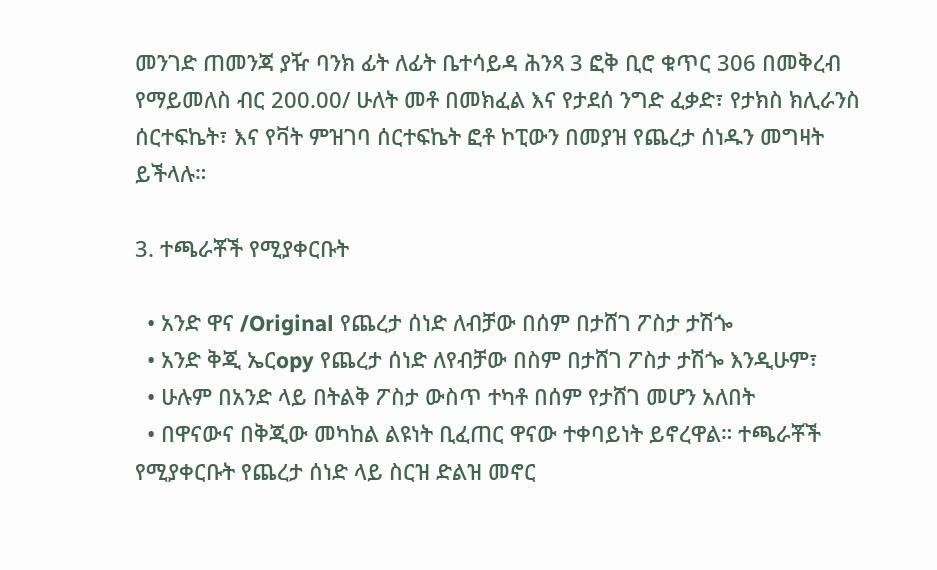መንገድ ጠመንጃ ያዥ ባንክ ፊት ለፊት ቤተሳይዳ ሕንጻ 3 ፎቅ ቢሮ ቁጥር 306 በመቅረብ የማይመለስ ብር 200.00/ ሁለት መቶ በመክፈል እና የታደሰ ንግድ ፈቃድ፣ የታክስ ክሊራንስ ሰርተፍኬት፣ እና የቫት ምዝገባ ሰርተፍኬት ፎቶ ኮፒውን በመያዝ የጨረታ ሰነዱን መግዛት ይችላሉ።

3. ተጫራቾች የሚያቀርቡት

  • አንድ ዋና /Original የጨረታ ሰነድ ለብቻው በሰም በታሸገ ፖስታ ታሽጐ
  • አንድ ቅጂ ኤርopy የጨረታ ሰነድ ለየብቻው በስም በታሸገ ፖስታ ታሽጐ እንዲሁም፣
  • ሁሉም በአንድ ላይ በትልቅ ፖስታ ውስጥ ተካቶ በሰም የታሸገ መሆን አለበት
  • በዋናውና በቅጂው መካከል ልዩነት ቢፈጠር ዋናው ተቀባይነት ይኖረዋል። ተጫራቾች የሚያቀርቡት የጨረታ ሰነድ ላይ ስርዝ ድልዝ መኖር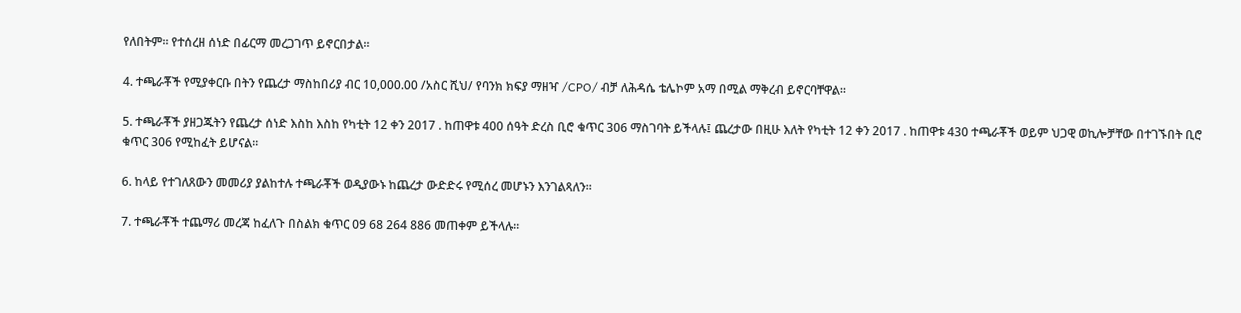የለበትም፡፡ የተሰረዘ ሰነድ በፊርማ መረጋገጥ ይኖርበታል።

4. ተጫራቾች የሚያቀርቡ በትን የጨረታ ማስከበሪያ ብር 10,000.00 /አስር ሺህ/ የባንክ ክፍያ ማዘዣ /CPO/ ብቻ ለሕዳሴ ቴሌኮም አማ በሚል ማቅረብ ይኖርባቸዋል።

5. ተጫራቾች ያዘጋጁትን የጨረታ ሰነድ እስከ እስከ የካቲት 12 ቀን 2017 . ከጠዋቱ 400 ሰዓት ድረስ ቢሮ ቁጥር 306 ማስገባት ይችላሉ፤ ጨረታው በዚሁ እለት የካቲት 12 ቀን 2017 . ከጠዋቱ 430 ተጫራቾች ወይም ህጋዊ ወኪሎቻቸው በተገኙበት ቢሮ ቁጥር 306 የሚከፈት ይሆናል።

6. ከላይ የተገለጸውን መመሪያ ያልከተሉ ተጫራቾች ወዲያውኑ ከጨረታ ውድድሩ የሚሰረ መሆኑን እንገልጻለን።

7. ተጫራቾች ተጨማሪ መረጃ ከፈለጉ በስልክ ቁጥር 09 68 264 886 መጠቀም ይችላሉ።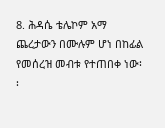8. ሕዳሴ ቴሌኮም አማ ጨረታውን በሙሉም ሆነ በከፊል የመሰረዝ መብቱ የተጠበቀ ነው፡፡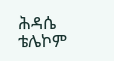ሕዳሴ ቴሌኮም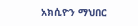አክሲዮን ማህበር